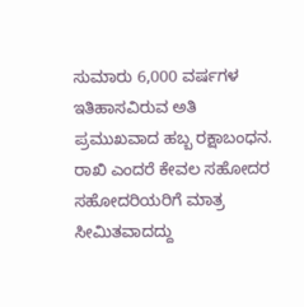ಸುಮಾರು 6,000 ವರ್ಷಗಳ ಇತಿಹಾಸವಿರುವ ಅತಿ ಪ್ರಮುಖವಾದ ಹಬ್ಬ ರಕ್ಷಾಬಂಧನ. ರಾಖಿ ಎಂದರೆ ಕೇವಲ ಸಹೋದರ ಸಹೋದರಿಯರಿಗೆ ಮಾತ್ರ ಸೀಮಿತವಾದದ್ದು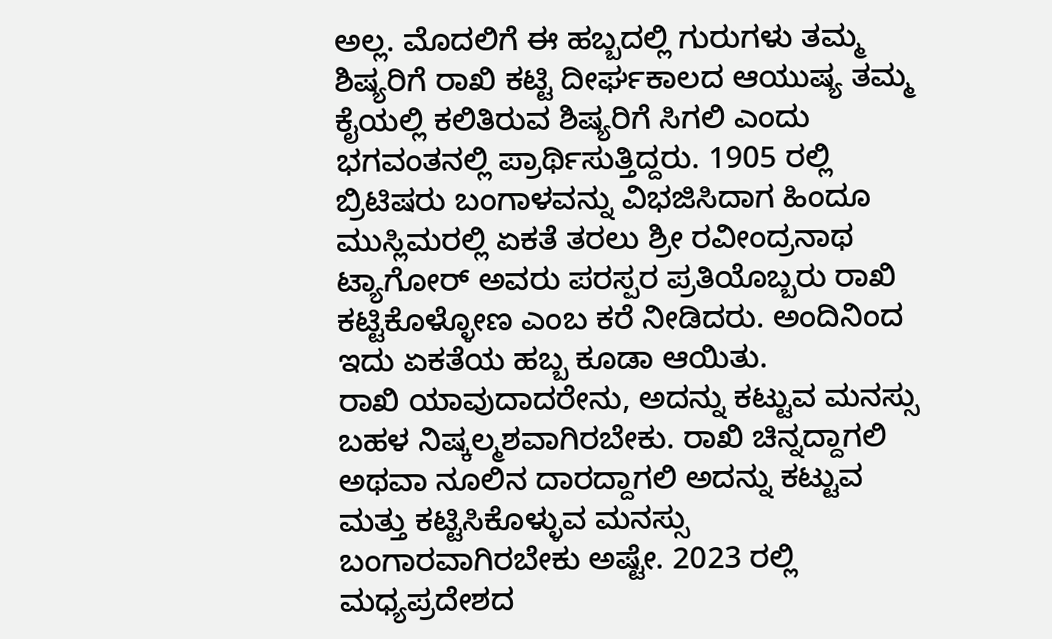ಅಲ್ಲ. ಮೊದಲಿಗೆ ಈ ಹಬ್ಬದಲ್ಲಿ ಗುರುಗಳು ತಮ್ಮ ಶಿಷ್ಯರಿಗೆ ರಾಖಿ ಕಟ್ಟಿ ದೀರ್ಘಕಾಲದ ಆಯುಷ್ಯ ತಮ್ಮ ಕೈಯಲ್ಲಿ ಕಲಿತಿರುವ ಶಿಷ್ಯರಿಗೆ ಸಿಗಲಿ ಎಂದು ಭಗವಂತನಲ್ಲಿ ಪ್ರಾರ್ಥಿಸುತ್ತಿದ್ದರು. 1905 ರಲ್ಲಿ ಬ್ರಿಟಿಷರು ಬಂಗಾಳವನ್ನು ವಿಭಜಿಸಿದಾಗ ಹಿಂದೂ ಮುಸ್ಲಿಮರಲ್ಲಿ ಏಕತೆ ತರಲು ಶ್ರೀ ರವೀಂದ್ರನಾಥ ಟ್ಯಾಗೋರ್ ಅವರು ಪರಸ್ಪರ ಪ್ರತಿಯೊಬ್ಬರು ರಾಖಿ ಕಟ್ಟಿಕೊಳ್ಳೋಣ ಎಂಬ ಕರೆ ನೀಡಿದರು. ಅಂದಿನಿಂದ ಇದು ಏಕತೆಯ ಹಬ್ಬ ಕೂಡಾ ಆಯಿತು.
ರಾಖಿ ಯಾವುದಾದರೇನು, ಅದನ್ನು ಕಟ್ಟುವ ಮನಸ್ಸು ಬಹಳ ನಿಷ್ಕಲ್ಮಶವಾಗಿರಬೇಕು. ರಾಖಿ ಚಿನ್ನದ್ದಾಗಲಿ ಅಥವಾ ನೂಲಿನ ದಾರದ್ದಾಗಲಿ ಅದನ್ನು ಕಟ್ಟುವ ಮತ್ತು ಕಟ್ಟಿಸಿಕೊಳ್ಳುವ ಮನಸ್ಸು ಬಂಗಾರವಾಗಿರಬೇಕು ಅಷ್ಟೇ. 2023 ರಲ್ಲಿ ಮಧ್ಯಪ್ರದೇಶದ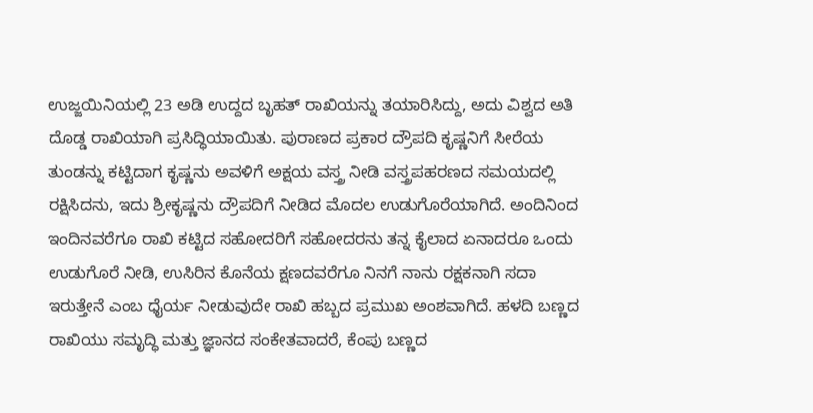ಉಜ್ಜಯಿನಿಯಲ್ಲಿ 23 ಅಡಿ ಉದ್ದದ ಬೃಹತ್ ರಾಖಿಯನ್ನು ತಯಾರಿಸಿದ್ದು, ಅದು ವಿಶ್ವದ ಅತಿ ದೊಡ್ಡ ರಾಖಿಯಾಗಿ ಪ್ರಸಿದ್ಧಿಯಾಯಿತು. ಪುರಾಣದ ಪ್ರಕಾರ ದ್ರೌಪದಿ ಕೃಷ್ಣನಿಗೆ ಸೀರೆಯ ತುಂಡನ್ನು ಕಟ್ಟಿದಾಗ ಕೃಷ್ಣನು ಅವಳಿಗೆ ಅಕ್ಷಯ ವಸ್ತ್ರ ನೀಡಿ ವಸ್ತ್ರಪಹರಣದ ಸಮಯದಲ್ಲಿ ರಕ್ಷಿಸಿದನು, ಇದು ಶ್ರೀಕೃಷ್ಣನು ದ್ರೌಪದಿಗೆ ನೀಡಿದ ಮೊದಲ ಉಡುಗೊರೆಯಾಗಿದೆ. ಅಂದಿನಿಂದ ಇಂದಿನವರೆಗೂ ರಾಖಿ ಕಟ್ಟಿದ ಸಹೋದರಿಗೆ ಸಹೋದರನು ತನ್ನ ಕೈಲಾದ ಏನಾದರೂ ಒಂದು ಉಡುಗೊರೆ ನೀಡಿ, ಉಸಿರಿನ ಕೊನೆಯ ಕ್ಷಣದವರೆಗೂ ನಿನಗೆ ನಾನು ರಕ್ಷಕನಾಗಿ ಸದಾ ಇರುತ್ತೇನೆ ಎಂಬ ಧೈರ್ಯ ನೀಡುವುದೇ ರಾಖಿ ಹಬ್ಬದ ಪ್ರಮುಖ ಅಂಶವಾಗಿದೆ. ಹಳದಿ ಬಣ್ಣದ ರಾಖಿಯು ಸಮೃದ್ಧಿ ಮತ್ತು ಜ್ಞಾನದ ಸಂಕೇತವಾದರೆ, ಕೆಂಪು ಬಣ್ಣದ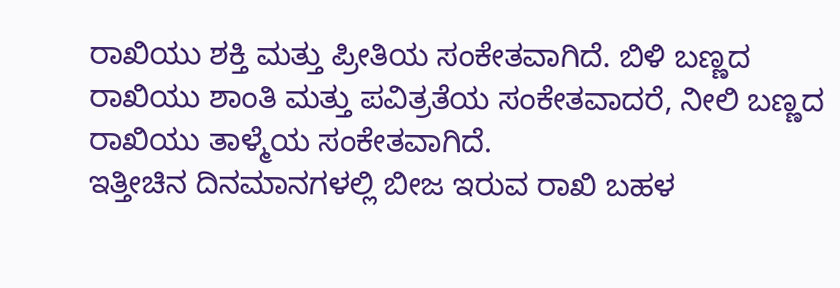ರಾಖಿಯು ಶಕ್ತಿ ಮತ್ತು ಪ್ರೀತಿಯ ಸಂಕೇತವಾಗಿದೆ. ಬಿಳಿ ಬಣ್ಣದ ರಾಖಿಯು ಶಾಂತಿ ಮತ್ತು ಪವಿತ್ರತೆಯ ಸಂಕೇತವಾದರೆ, ನೀಲಿ ಬಣ್ಣದ ರಾಖಿಯು ತಾಳ್ಮೆಯ ಸಂಕೇತವಾಗಿದೆ.
ಇತ್ತೀಚಿನ ದಿನಮಾನಗಳಲ್ಲಿ ಬೀಜ ಇರುವ ರಾಖಿ ಬಹಳ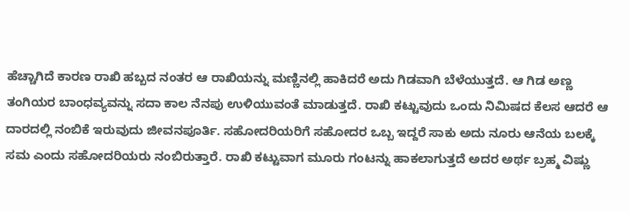ಹೆಚ್ಚಾಗಿದೆ ಕಾರಣ ರಾಖಿ ಹಬ್ಬದ ನಂತರ ಆ ರಾಖಿಯನ್ನು ಮಣ್ಣಿನಲ್ಲಿ ಹಾಕಿದರೆ ಅದು ಗಿಡವಾಗಿ ಬೆಳೆಯುತ್ತದೆ. ಆ ಗಿಡ ಅಣ್ಣ ತಂಗಿಯರ ಬಾಂಧವ್ಯವನ್ನು ಸದಾ ಕಾಲ ನೆನಪು ಉಳಿಯುವಂತೆ ಮಾಡುತ್ತದೆ. ರಾಖಿ ಕಟ್ಟುವುದು ಒಂದು ನಿಮಿಷದ ಕೆಲಸ ಆದರೆ ಆ ದಾರದಲ್ಲಿ ನಂಬಿಕೆ ಇರುವುದು ಜೀವನಪೂರ್ತಿ. ಸಹೋದರಿಯರಿಗೆ ಸಹೋದರ ಒಬ್ಬ ಇದ್ದರೆ ಸಾಕು ಅದು ನೂರು ಆನೆಯ ಬಲಕ್ಕೆ ಸಮ ಎಂದು ಸಹೋದರಿಯರು ನಂಬಿರುತ್ತಾರೆ. ರಾಖಿ ಕಟ್ಟುವಾಗ ಮೂರು ಗಂಟನ್ನು ಹಾಕಲಾಗುತ್ತದೆ ಅದರ ಅರ್ಥ ಬ್ರಹ್ಮ ವಿಷ್ಣು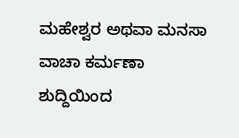ಮಹೇಶ್ವರ ಅಥವಾ ಮನಸಾ ವಾಚಾ ಕರ್ಮಣಾ ಶುದ್ದಿಯಿಂದ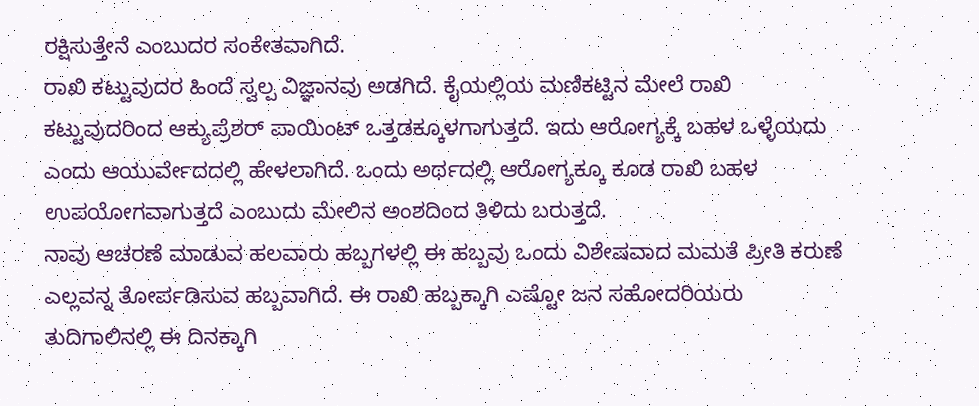ರಕ್ಷಿಸುತ್ತೇನೆ ಎಂಬುದರ ಸಂಕೇತವಾಗಿದೆ.
ರಾಖಿ ಕಟ್ಟುವುದರ ಹಿಂದೆ ಸ್ವಲ್ಪ ವಿಜ್ಞಾನವು ಅಡಗಿದೆ. ಕೈಯಲ್ಲಿಯ ಮಣಿಕಟ್ಟಿನ ಮೇಲೆ ರಾಖಿ ಕಟ್ಟುವುದರಿಂದ ಆಕ್ಯುಪ್ರೆಶರ್ ಪಾಯಿಂಟ್ ಒತ್ತಡಕ್ಕೂಳಗಾಗುತ್ತದೆ. ಇದು ಆರೋಗ್ಯಕ್ಕೆ ಬಹಳ ಒಳ್ಳೆಯದು ಎಂದು ಆಯುರ್ವೇದದಲ್ಲಿ ಹೇಳಲಾಗಿದೆ. ಒಂದು ಅರ್ಥದಲ್ಲಿ ಆರೋಗ್ಯಕ್ಕೂ ಕೂಡ ರಾಖಿ ಬಹಳ ಉಪಯೋಗವಾಗುತ್ತದೆ ಎಂಬುದು ಮೇಲಿನ ಅಂಶದಿಂದ ತಿಳಿದು ಬರುತ್ತದೆ.
ನಾವು ಆಚರಣೆ ಮಾಡುವ ಹಲವಾರು ಹಬ್ಬಗಳಲ್ಲಿ ಈ ಹಬ್ಬವು ಒಂದು ವಿಶೇಷವಾದ ಮಮತೆ ಪ್ರೀತಿ ಕರುಣೆ ಎಲ್ಲವನ್ನ ತೋರ್ಪಡಿಸುವ ಹಬ್ಬವಾಗಿದೆ. ಈ ರಾಖಿ ಹಬ್ಬಕ್ಕಾಗಿ ಎಷ್ಟೋ ಜನ ಸಹೋದರಿಯರು ತುದಿಗಾಲಿನಲ್ಲಿ ಈ ದಿನಕ್ಕಾಗಿ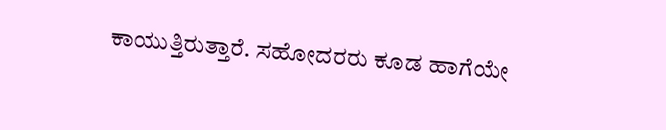ಕಾಯುತ್ತಿರುತ್ತಾರೆ. ಸಹೋದರರು ಕೂಡ ಹಾಗೆಯೇ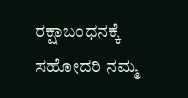ರಕ್ಷಾಬಂಧನಕ್ಕೆ ಸಹೋದರಿ ನಮ್ಮ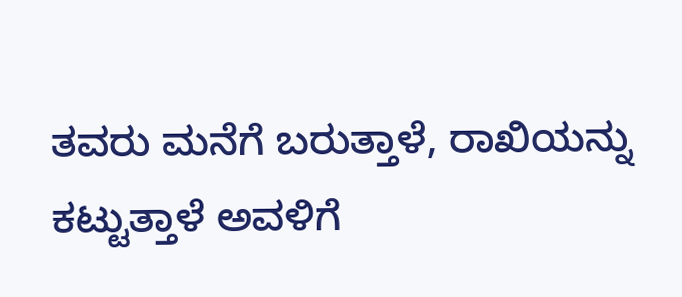ತವರು ಮನೆಗೆ ಬರುತ್ತಾಳೆ, ರಾಖಿಯನ್ನು ಕಟ್ಟುತ್ತಾಳೆ ಅವಳಿಗೆ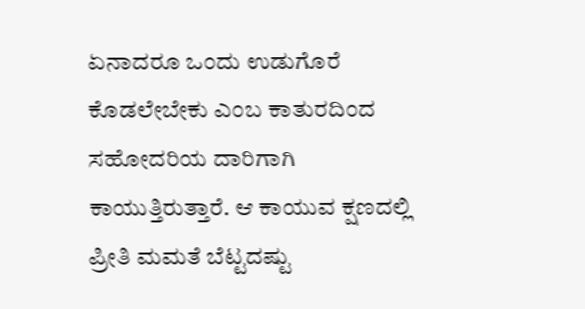ಏನಾದರೂ ಒಂದು ಉಡುಗೊರೆ ಕೊಡಲೇಬೇಕು ಎಂಬ ಕಾತುರದಿಂದ ಸಹೋದರಿಯ ದಾರಿಗಾಗಿ ಕಾಯುತ್ತಿರುತ್ತಾರೆ. ಆ ಕಾಯುವ ಕ್ಷಣದಲ್ಲಿ ಪ್ರೀತಿ ಮಮತೆ ಬೆಟ್ಟದಷ್ಟು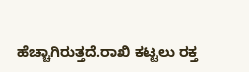ಹೆಚ್ಚಾಗಿರುತ್ತದೆ.ರಾಖಿ ಕಟ್ಟಲು ರಕ್ತ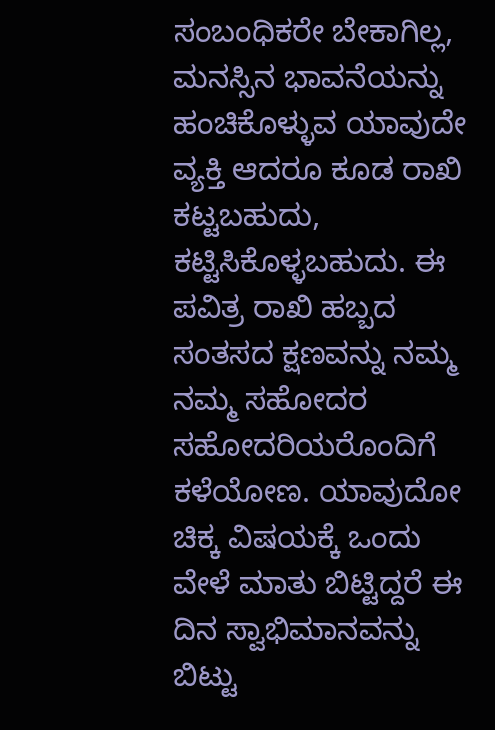ಸಂಬಂಧಿಕರೇ ಬೇಕಾಗಿಲ್ಲ, ಮನಸ್ಸಿನ ಭಾವನೆಯನ್ನು ಹಂಚಿಕೊಳ್ಳುವ ಯಾವುದೇ ವ್ಯಕ್ತಿ ಆದರೂ ಕೂಡ ರಾಖಿ ಕಟ್ಟಬಹುದು, ಕಟ್ಟಿಸಿಕೊಳ್ಳಬಹುದು. ಈ ಪವಿತ್ರ ರಾಖಿ ಹಬ್ಬದ ಸಂತಸದ ಕ್ಷಣವನ್ನು ನಮ್ಮ ನಮ್ಮ ಸಹೋದರ ಸಹೋದರಿಯರೊಂದಿಗೆ ಕಳೆಯೋಣ. ಯಾವುದೋ ಚಿಕ್ಕ ವಿಷಯಕ್ಕೆ ಒಂದು ವೇಳೆ ಮಾತು ಬಿಟ್ಟಿದ್ದರೆ ಈ ದಿನ ಸ್ವಾಭಿಮಾನವನ್ನು ಬಿಟ್ಟು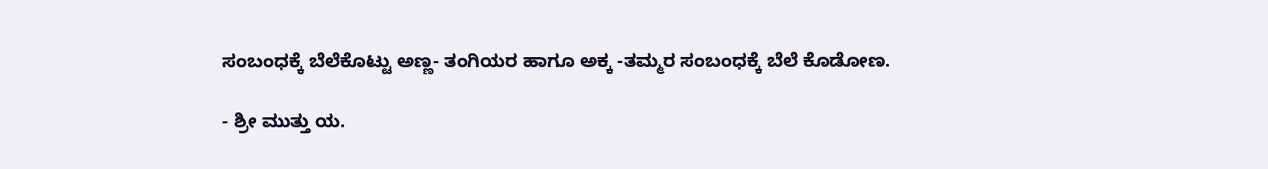ಸಂಬಂಧಕ್ಕೆ ಬೆಲೆಕೊಟ್ಟು ಅಣ್ಣ- ತಂಗಿಯರ ಹಾಗೂ ಅಕ್ಕ -ತಮ್ಮರ ಸಂಬಂಧಕ್ಕೆ ಬೆಲೆ ಕೊಡೋಣ.

- ಶ್ರೀ ಮುತ್ತು ಯ.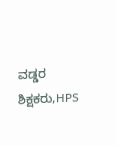ವಡ್ಡರ
ಶಿಕ್ಷಕರು,HPS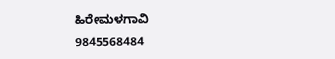ಹಿರೇಮಳಗಾವಿ
9845568484